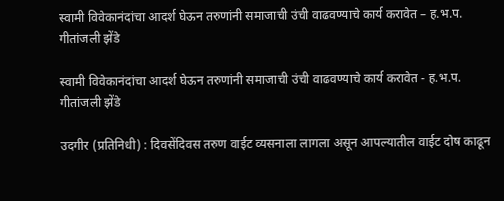स्वामी विवेकानंदांचा आदर्श घेऊन तरुणांनी समाजाची उंची वाढवण्याचे कार्य करावेत – ह.भ.प. गीतांजली झेंडे

स्वामी विवेकानंदांचा आदर्श घेऊन तरुणांनी समाजाची उंची वाढवण्याचे कार्य करावेत - ह.भ.प. गीतांजली झेंडे

उदगीर (प्रतिनिधी) : दिवसेंदिवस तरुण वाईट व्यसनाला लागला असून आपल्यातील वाईट दोष काढून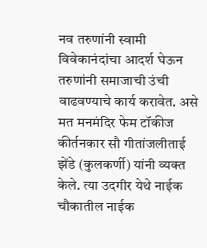नव तरुणांनी स्वामी विवेकानंदांचा आदर्श घेऊन तरुणांनी समाजाची उंची वाढवण्याचे कार्य करावेत. असे मत मनमंदिर फेम टॉकीज कीर्तनकार सौ गीतांजलीताई झेंडे (कुलकर्णी) यांनी व्यक्त केले. त्या उदगीर येथे नाईक चौकातील नाईक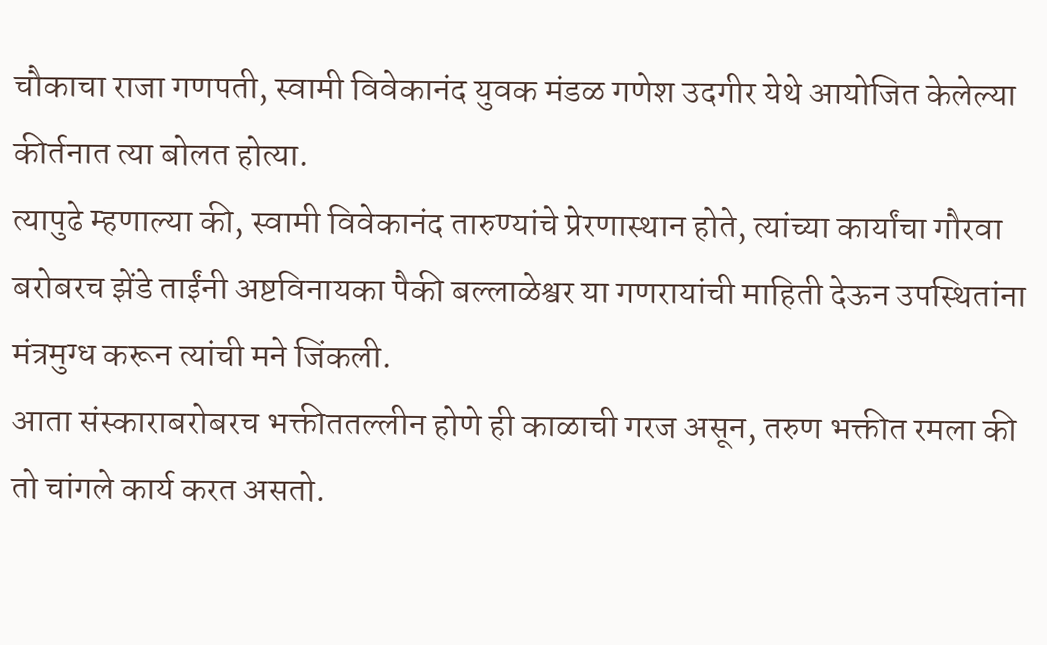चौकाचा राजा गणपती, स्वामी विवेकानंद युवक मंडळ गणेश उदगीर येथे आयोजित केलेल्या कीर्तनात त्या बोलत होत्या.
त्यापुढे म्हणाल्या की, स्वामी विवेकानंद तारुण्यांचे प्रेरणास्थान होते, त्यांच्या कार्यांचा गौरवा बरोबरच झेंडे ताईंनी अष्टविनायका पैकी बल्लाळेश्वर या गणरायांची माहिती देऊन उपस्थितांना मंत्रमुग्ध करून त्यांची मने जिंकली.
आता संस्काराबरोबरच भक्तीततल्लीन होणे ही काळाची गरज असून, तरुण भक्तीत रमला की तो चांगले कार्य करत असतो.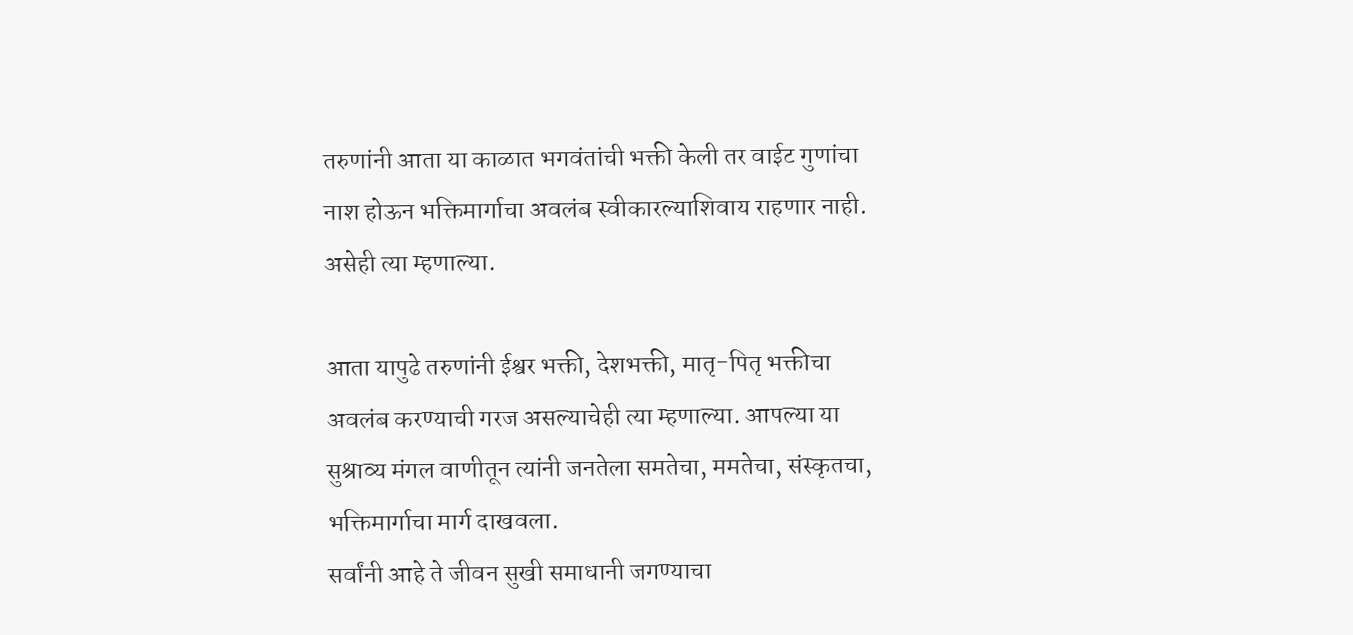तरुणांनी आता या काळात भगवंतांची भक्ती केली तर वाईट गुणांचा नाश होऊन भक्तिमार्गाचा अवलंब स्वीकारल्याशिवाय राहणार नाही. असेही त्या म्हणाल्या.

आता यापुढे तरुणांनी ईश्वर भक्ती, देशभक्ती, मातृ-पितृ भक्तीचा अवलंब करण्याची गरज असल्याचेही त्या म्हणाल्या. आपल्या या सुश्राव्य मंगल वाणीतून त्यांनी जनतेला समतेचा, ममतेचा, संस्कृतचा, भक्तिमार्गाचा मार्ग दाखवला.
सर्वांनी आहे ते जीवन सुखी समाधानी जगण्याचा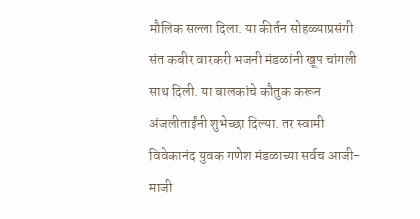मौलिक सल्ला दिला. या कीर्तन सोहळ्याप्रसंगी संत कबीर वारकरी भजनी मंडळांनी खूप चांगली साथ दिली. या बालकांचे कौतुक करून अंजलीताईंनी शुभेच्छा दिल्या. तर स्वामी विवेकानंद युवक गणेश मंडळाच्या सर्वच आजी-माजी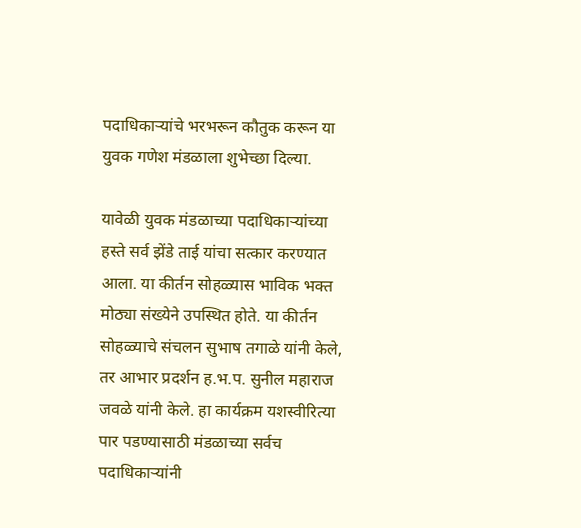पदाधिकाऱ्यांचे भरभरून कौतुक करून या युवक गणेश मंडळाला शुभेच्छा दिल्या.

यावेळी युवक मंडळाच्या पदाधिकाऱ्यांच्या हस्ते सर्व झेंडे ताई यांचा सत्कार करण्यात आला. या कीर्तन सोहळ्यास भाविक भक्त मोठ्या संख्येने उपस्थित होते. या कीर्तन सोहळ्याचे संचलन सुभाष तगाळे यांनी केले, तर आभार प्रदर्शन ह.भ.प. सुनील महाराज जवळे यांनी केले. हा कार्यक्रम यशस्वीरित्या पार पडण्यासाठी मंडळाच्या सर्वच पदाधिकाऱ्यांनी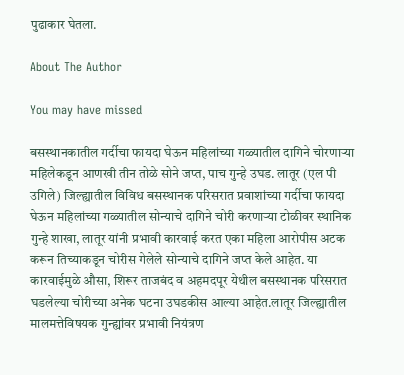पुढाकार घेतला.

About The Author

You may have missed

बसस्थानकातील गर्दीचा फायदा घेऊन महिलांच्या गळ्यातील दागिने चोरणाऱ्या महिलेकडून आणखी तीन तोळे सोने जप्त, पाच गुन्हे उघड. लातूर (एल पी उगिले) जिल्ह्यातील विविध बसस्थानक परिसरात प्रवाशांच्या गर्दीचा फायदा घेऊन महिलांच्या गळ्यातील सोन्याचे दागिने चोरी करणाऱ्या टोळीवर स्थानिक गुन्हे शाखा, लातूर यांनी प्रभावी कारवाई करत एका महिला आरोपीस अटक करून तिच्याकडून चोरीस गेलेले सोन्याचे दागिने जप्त केले आहेत. या कारवाईमुळे औसा, शिरूर ताजबंद व अहमदपूर येथील बसस्थानक परिसरात घडलेल्या चोरीच्या अनेक घटना उघडकीस आल्या आहेत.लातूर जिल्ह्यातील मालमत्तेविषयक गुन्ह्यांवर प्रभावी नियंत्रण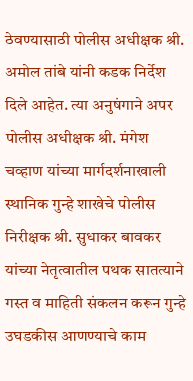ठेवण्यासाठी पोलीस अधीक्षक श्री. अमोल तांबे यांनी कडक निर्देश दिले आहेत. त्या अनुषंगाने अपर पोलीस अधीक्षक श्री. मंगेश चव्हाण यांच्या मार्गदर्शनाखाली स्थानिक गुन्हे शाखेचे पोलीस निरीक्षक श्री. सुधाकर बावकर यांच्या नेतृत्वातील पथक सातत्याने गस्त व माहिती संकलन करून गुन्हे उघडकीस आणण्याचे काम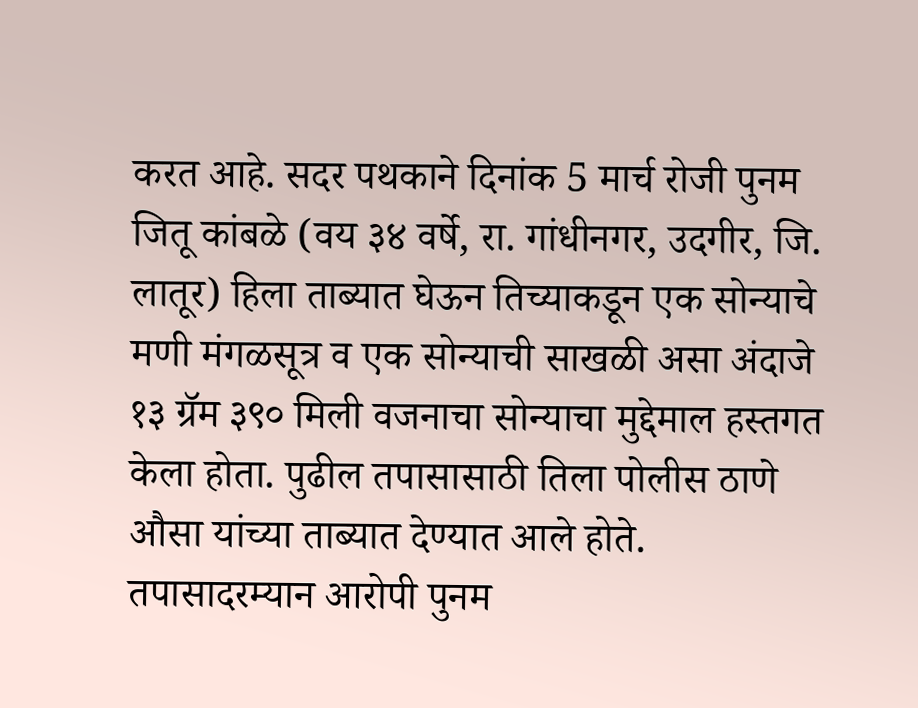करत आहे. सदर पथकाने दिनांक 5 मार्च रोजी पुनम जितू कांबळे (वय ३४ वर्षे, रा. गांधीनगर, उदगीर, जि. लातूर) हिला ताब्यात घेऊन तिच्याकडून एक सोन्याचे मणी मंगळसूत्र व एक सोन्याची साखळी असा अंदाजे १३ ग्रॅम ३९० मिली वजनाचा सोन्याचा मुद्देमाल हस्तगत केला होता. पुढील तपासासाठी तिला पोलीस ठाणे औसा यांच्या ताब्यात देण्यात आले होते. तपासादरम्यान आरोपी पुनम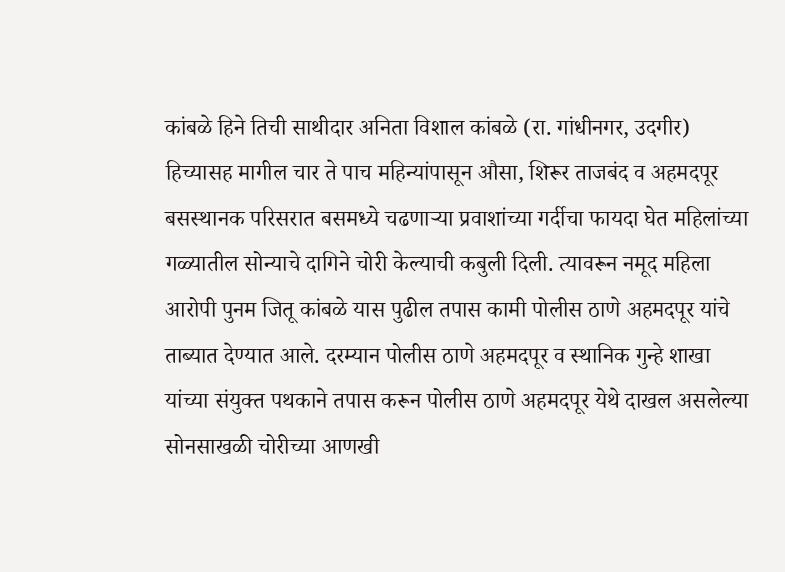कांबळे हिने तिची साथीदार अनिता विशाल कांबळे (रा. गांधीनगर, उदगीर) हिच्यासह मागील चार ते पाच महिन्यांपासून औसा, शिरूर ताजबंद व अहमदपूर बसस्थानक परिसरात बसमध्ये चढणाऱ्या प्रवाशांच्या गर्दीचा फायदा घेत महिलांच्या गळ्यातील सोन्याचे दागिने चोरी केल्याची कबुली दिली. त्यावरून नमूद महिला आरोपी पुनम जितू कांबळे यास पुढील तपास कामी पोलीस ठाणे अहमदपूर यांचे ताब्यात देण्यात आले. दरम्यान पोलीस ठाणे अहमदपूर व स्थानिक गुन्हे शाखा यांच्या संयुक्त पथकाने तपास करून पोलीस ठाणे अहमदपूर येथे दाखल असलेल्या सोनसाखळी चोरीच्या आणखी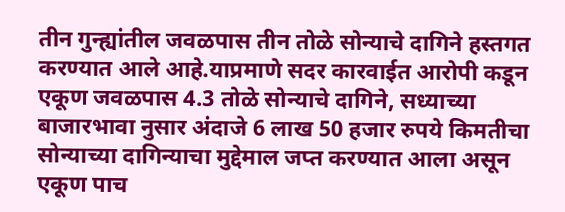तीन गुन्ह्यांतील जवळपास तीन तोळे सोन्याचे दागिने हस्तगत करण्यात आले आहे.याप्रमाणे सदर कारवाईत आरोपी कडून एकूण जवळपास 4.3 तोळे सोन्याचे दागिने, सध्याच्या बाजारभावा नुसार अंदाजे 6 लाख 50 हजार रुपये किमतीचा सोन्याच्या दागिन्याचा मुद्देमाल जप्त करण्यात आला असून एकूण पाच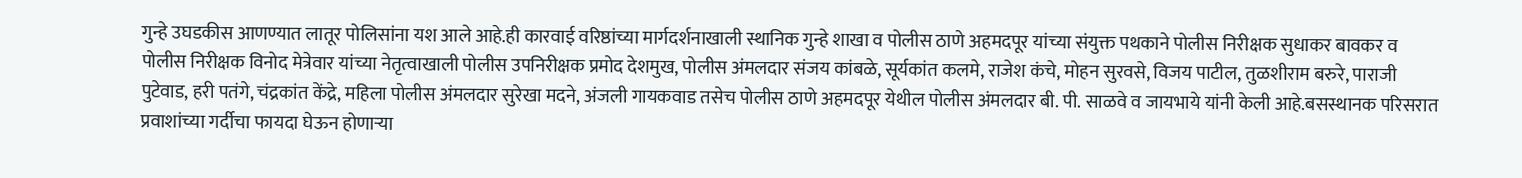गुन्हे उघडकीस आणण्यात लातूर पोलिसांना यश आले आहे.ही कारवाई वरिष्ठांच्या मार्गदर्शनाखाली स्थानिक गुन्हे शाखा व पोलीस ठाणे अहमदपूर यांच्या संयुक्त पथकाने पोलीस निरीक्षक सुधाकर बावकर व पोलीस निरीक्षक विनोद मेत्रेवार यांच्या नेतृत्वाखाली पोलीस उपनिरीक्षक प्रमोद देशमुख, पोलीस अंमलदार संजय कांबळे, सूर्यकांत कलमे, राजेश कंचे, मोहन सुरवसे, विजय पाटील, तुळशीराम बरुरे, पाराजी पुटेवाड, हरी पतंगे, चंद्रकांत केंद्रे, महिला पोलीस अंमलदार सुरेखा मदने, अंजली गायकवाड तसेच पोलीस ठाणे अहमदपूर येथील पोलीस अंमलदार बी. पी. साळवे व जायभाये यांनी केली आहे.बसस्थानक परिसरात प्रवाशांच्या गर्दीचा फायदा घेऊन होणाऱ्या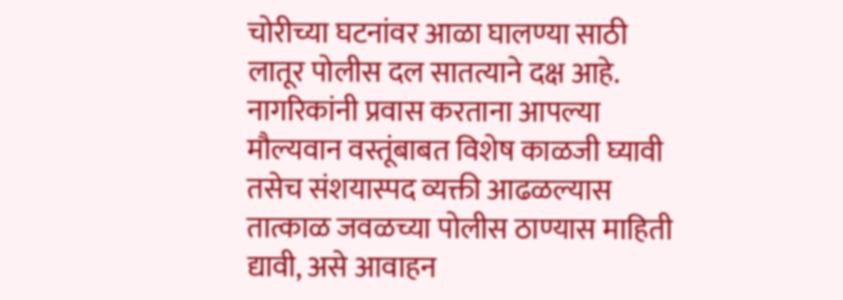चोरीच्या घटनांवर आळा घालण्या साठी लातूर पोलीस दल सातत्याने दक्ष आहे. नागरिकांनी प्रवास करताना आपल्या मौल्यवान वस्तूंबाबत विशेष काळजी घ्यावी तसेच संशयास्पद व्यक्ती आढळल्यास तात्काळ जवळच्या पोलीस ठाण्यास माहिती द्यावी, असे आवाहन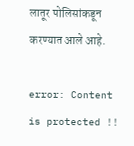लातूर पोलिसांकडून करण्यात आले आहे.

error: Content is protected !!